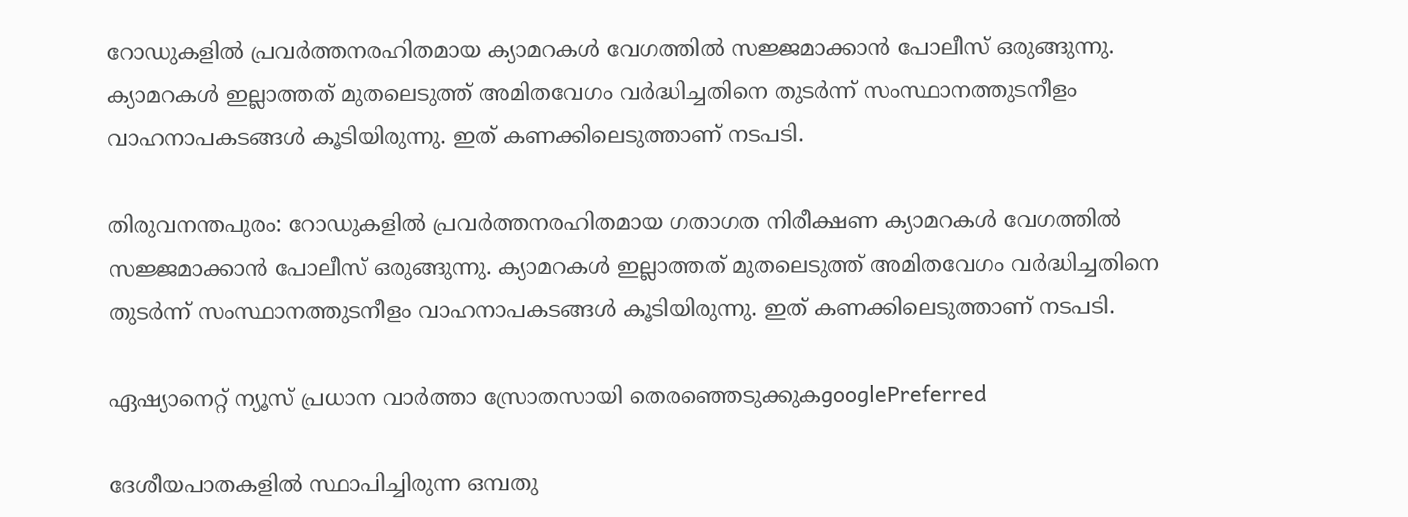റോഡുകളില്‍ പ്രവര്‍ത്തനരഹിതമായ ക്യാമറകള്‍ വേഗത്തില്‍ സജ്ജമാക്കാന്‍ പോലീസ് ഒരുങ്ങുന്നു. ക്യാമറകള്‍ ഇല്ലാത്തത് മുതലെടുത്ത് അമിതവേഗം വര്‍ദ്ധിച്ചതിനെ തുടര്‍ന്ന് സംസ്ഥാനത്തുടനീളം വാഹനാപകടങ്ങള്‍ കൂടിയിരുന്നു. ഇത് കണക്കിലെടുത്താണ് നടപടി.

തിരുവനന്തപുരം: റോഡുകളില്‍ പ്രവര്‍ത്തനരഹിതമായ ഗതാഗത നിരീക്ഷണ ക്യാമറകള്‍ വേഗത്തില്‍ സജ്ജമാക്കാന്‍ പോലീസ് ഒരുങ്ങുന്നു. ക്യാമറകള്‍ ഇല്ലാത്തത് മുതലെടുത്ത് അമിതവേഗം വര്‍ദ്ധിച്ചതിനെ തുടര്‍ന്ന് സംസ്ഥാനത്തുടനീളം വാഹനാപകടങ്ങള്‍ കൂടിയിരുന്നു. ഇത് കണക്കിലെടുത്താണ് നടപടി.

ഏഷ്യാനെറ്റ് ന്യൂസ് പ്രധാന വാർത്താ സ്രോതസായി തെരഞ്ഞെടുക്കുകgooglePreferred

ദേശീയപാതകളില്‍ സ്ഥാപിച്ചിരുന്ന ഒമ്പതു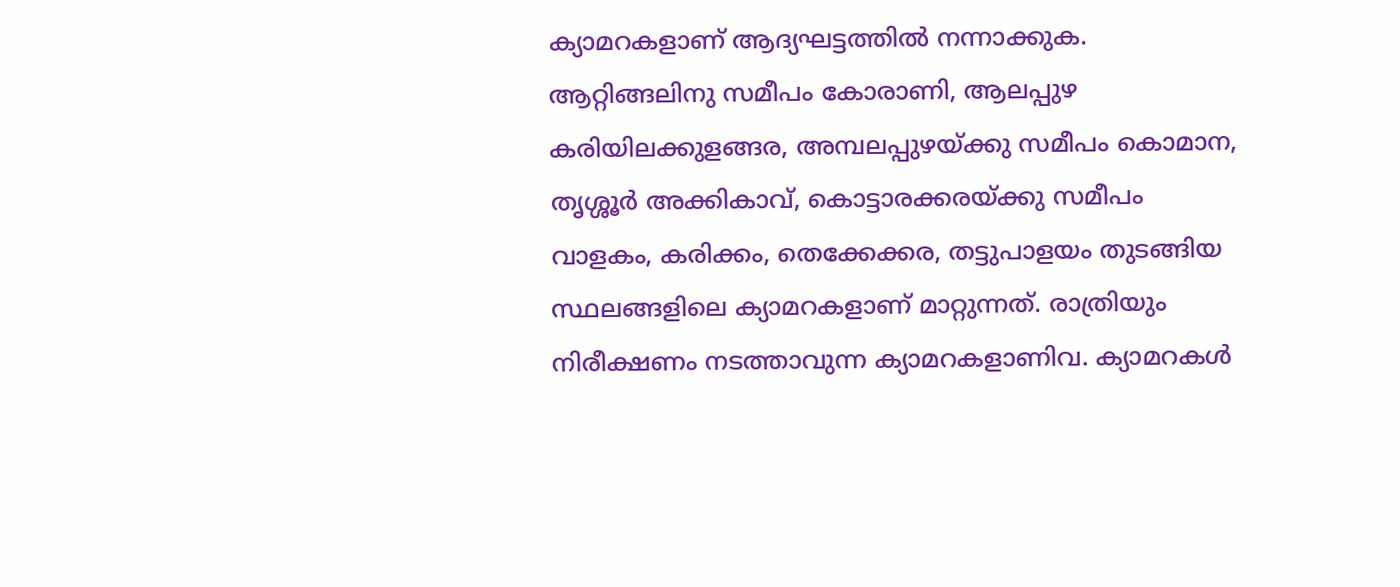ക്യാമറകളാണ് ആദ്യഘട്ടത്തില്‍ നന്നാക്കുക. ആറ്റിങ്ങലിനു സമീപം കോരാണി, ആലപ്പുഴ കരിയിലക്കുളങ്ങര, അമ്പലപ്പുഴയ്ക്കു സമീപം കൊമാന, തൃശ്ശൂര്‍ അക്കികാവ്, കൊട്ടാരക്കരയ്ക്കു സമീപം വാളകം, കരിക്കം, തെക്കേക്കര, തട്ടുപാളയം തുടങ്ങിയ സ്ഥലങ്ങളിലെ ക്യാമറകളാണ് മാറ്റുന്നത്. രാത്രിയും നിരീക്ഷണം നടത്താവുന്ന ക്യാമറകളാണിവ. ക്യാമറകള്‍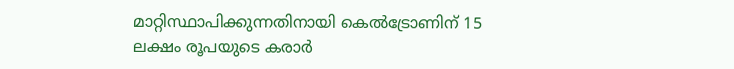മാറ്റിസ്ഥാപിക്കുന്നതിനായി കെല്‍ട്രോണിന് 15 ലക്ഷം രൂപയുടെ കരാര്‍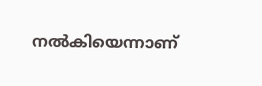നല്‍കിയെന്നാണ്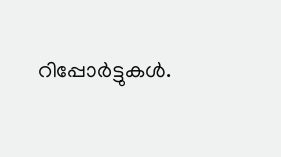റിപ്പോര്‍ട്ടുകള്‍.